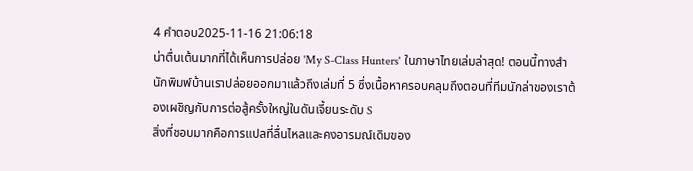4 คำตอบ2025-11-16 21:06:18
น่าตื่นเต้นมากที่ได้เห็นการปล่อย 'My S-Class Hunters' ในภาษาไทยเล่มล่าสุด! ตอนนี้ทางสำนักพิมพ์บ้านเราปล่อยออกมาแล้วถึงเล่มที่ 5 ซึ่งเนื้อหาครอบคลุมถึงตอนที่ทีมนักล่าของเราต้องเผชิญกับการต่อสู้ครั้งใหญ่ในดันเจี้ยนระดับ S
สิ่งที่ชอบมากคือการแปลที่ลื่นไหลและคงอารมณ์เดิมของ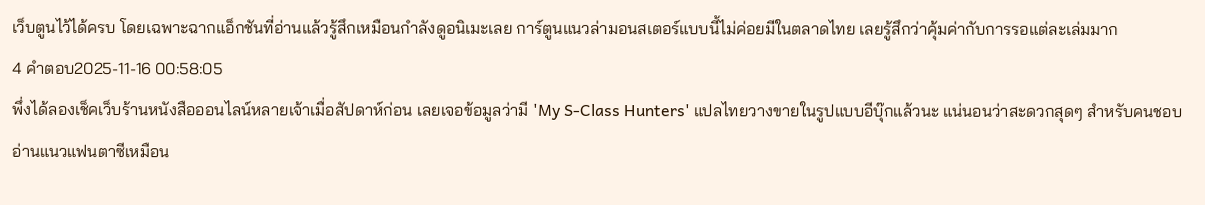เว็บตูนไว้ได้ครบ โดยเฉพาะฉากแอ็กชันที่อ่านแล้วรู้สึกเหมือนกำลังดูอนิเมะเลย การ์ตูนแนวล่ามอนสเตอร์แบบนี้ไม่ค่อยมีในตลาดไทย เลยรู้สึกว่าคุ้มค่ากับการรอแต่ละเล่มมาก
4 คำตอบ2025-11-16 00:58:05
พึ่งได้ลองเช็คเว็บร้านหนังสือออนไลน์หลายเจ้าเมื่อสัปดาห์ก่อน เลยเจอข้อมูลว่ามี 'My S-Class Hunters' แปลไทยวางขายในรูปแบบอีบุ๊กแล้วนะ แน่นอนว่าสะดวกสุดๆ สำหรับคนชอบอ่านแนวแฟนตาซีเหมือน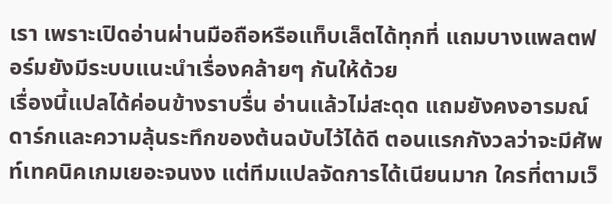เรา เพราะเปิดอ่านผ่านมือถือหรือแท็บเล็ตได้ทุกที่ แถมบางแพลตฟอร์มยังมีระบบแนะนำเรื่องคล้ายๆ กันให้ด้วย
เรื่องนี้แปลได้ค่อนข้างราบรื่น อ่านแล้วไม่สะดุด แถมยังคงอารมณ์ดาร์กและความลุ้นระทึกของต้นฉบับไว้ได้ดี ตอนแรกกังวลว่าจะมีศัพท์เทคนิคเกมเยอะจนงง แต่ทีมแปลจัดการได้เนียนมาก ใครที่ตามเว็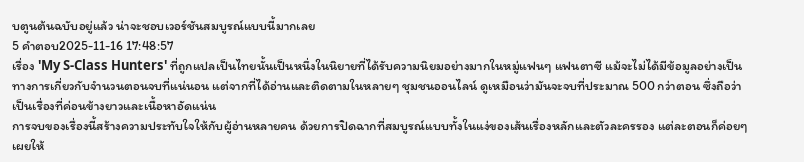บตูนต้นฉบับอยู่แล้ว น่าจะชอบเวอร์ชันสมบูรณ์แบบนี้มากเลย
5 คำตอบ2025-11-16 17:48:57
เรื่อง 'My S-Class Hunters' ที่ถูกแปลเป็นไทยนั้นเป็นหนึ่งในนิยายที่ได้รับความนิยมอย่างมากในหมู่แฟนๆ แฟนตาซี แม้จะไม่ได้มีข้อมูลอย่างเป็นทางการเกี่ยวกับจำนวนตอนจบที่แน่นอน แต่จากที่ได้อ่านและติดตามในหลายๆ ชุมชนออนไลน์ ดูเหมือนว่ามันจะจบที่ประมาณ 500 กว่าตอน ซึ่งถือว่าเป็นเรื่องที่ค่อนข้างยาวและเนื้อหาอัดแน่น
การจบของเรื่องนี้สร้างความประทับใจให้กับผู้อ่านหลายคน ด้วยการปิดฉากที่สมบูรณ์แบบทั้งในแง่ของเส้นเรื่องหลักและตัวละครรอง แต่ละตอนก็ค่อยๆ เผยให้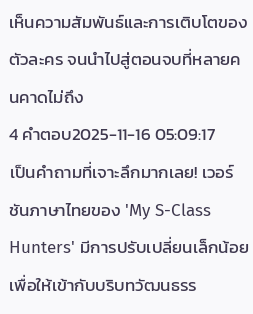เห็นความสัมพันธ์และการเติบโตของตัวละคร จนนำไปสู่ตอนจบที่หลายคนคาดไม่ถึง
4 คำตอบ2025-11-16 05:09:17
เป็นคำถามที่เจาะลึกมากเลย! เวอร์ชันภาษาไทยของ 'My S-Class Hunters' มีการปรับเปลี่ยนเล็กน้อยเพื่อให้เข้ากับบริบทวัฒนธรร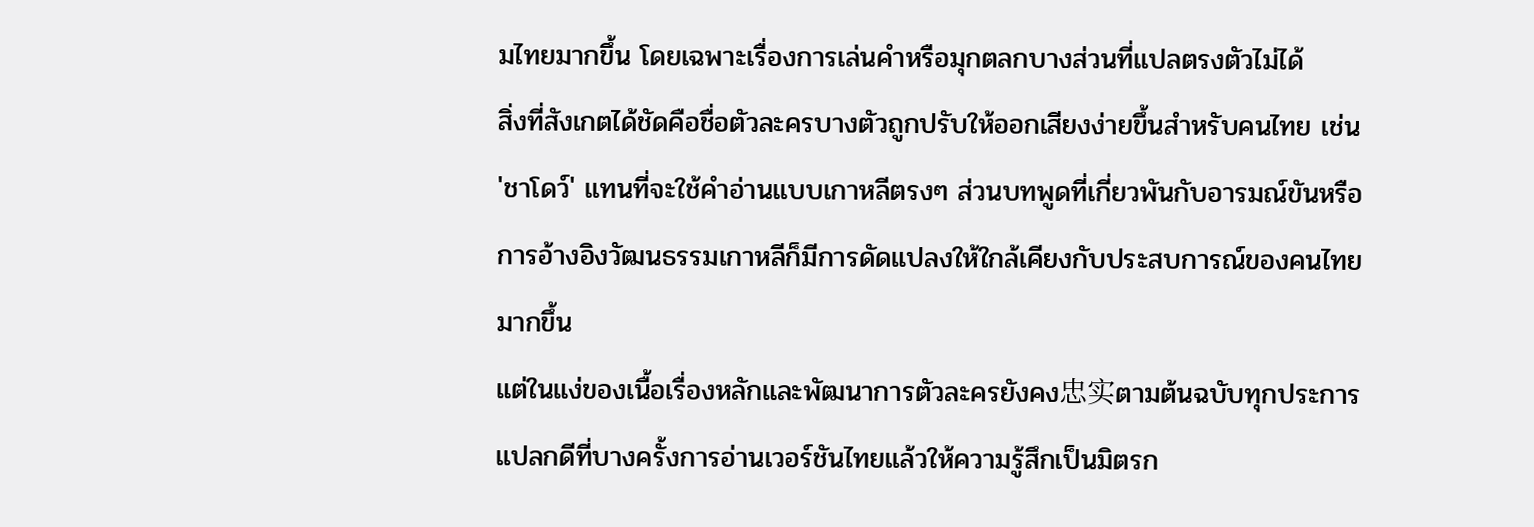มไทยมากขึ้น โดยเฉพาะเรื่องการเล่นคำหรือมุกตลกบางส่วนที่แปลตรงตัวไม่ได้
สิ่งที่สังเกตได้ชัดคือชื่อตัวละครบางตัวถูกปรับให้ออกเสียงง่ายขึ้นสำหรับคนไทย เช่น 'ชาโดว์' แทนที่จะใช้คำอ่านแบบเกาหลีตรงๆ ส่วนบทพูดที่เกี่ยวพันกับอารมณ์ขันหรือการอ้างอิงวัฒนธรรมเกาหลีก็มีการดัดแปลงให้ใกล้เคียงกับประสบการณ์ของคนไทยมากขึ้น
แต่ในแง่ของเนื้อเรื่องหลักและพัฒนาการตัวละครยังคง忠实ตามต้นฉบับทุกประการ แปลกดีที่บางครั้งการอ่านเวอร์ชันไทยแล้วให้ความรู้สึกเป็นมิตรก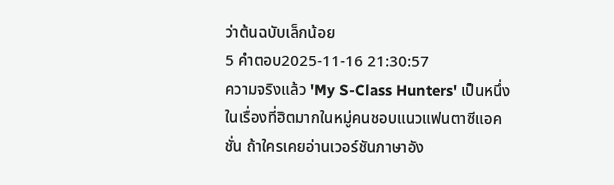ว่าต้นฉบับเล็กน้อย
5 คำตอบ2025-11-16 21:30:57
ความจริงแล้ว 'My S-Class Hunters' เป็นหนึ่งในเรื่องที่ฮิตมากในหมู่คนชอบแนวแฟนตาซีแอคชั่น ถ้าใครเคยอ่านเวอร์ชันภาษาอัง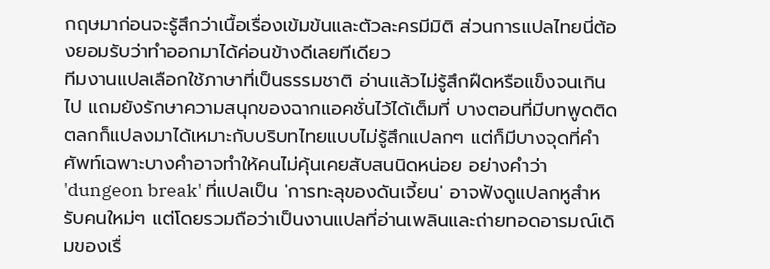กฤษมาก่อนจะรู้สึกว่าเนื้อเรื่องเข้มข้นและตัวละครมีมิติ ส่วนการแปลไทยนี่ต้องยอมรับว่าทำออกมาได้ค่อนข้างดีเลยทีเดียว
ทีมงานแปลเลือกใช้ภาษาที่เป็นธรรมชาติ อ่านแล้วไม่รู้สึกฝืดหรือแข็งจนเกินไป แถมยังรักษาความสนุกของฉากแอคชั่นไว้ได้เต็มที่ บางตอนที่มีบทพูดติดตลกก็แปลงมาได้เหมาะกับบริบทไทยแบบไม่รู้สึกแปลกๆ แต่ก็มีบางจุดที่คำศัพท์เฉพาะบางคำอาจทำให้คนไม่คุ้นเคยสับสนนิดหน่อย อย่างคำว่า 'dungeon break' ที่แปลเป็น 'การทะลุของดันเจี้ยน' อาจฟังดูแปลกหูสำหรับคนใหม่ๆ แต่โดยรวมถือว่าเป็นงานแปลที่อ่านเพลินและถ่ายทอดอารมณ์เดิมของเรื่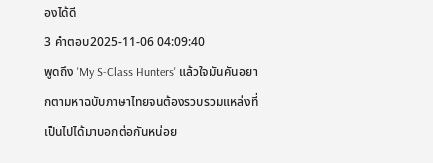องได้ดี
3 คำตอบ2025-11-06 04:09:40
พูดถึง 'My S-Class Hunters' แล้วใจมันคันอยากตามหาฉบับภาษาไทยจนต้องรวบรวมแหล่งที่เป็นไปได้มาบอกต่อกันหน่อย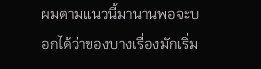ผมตามแนวนี้มานานพอจะบอกได้ว่าของบางเรื่องมักเริ่ม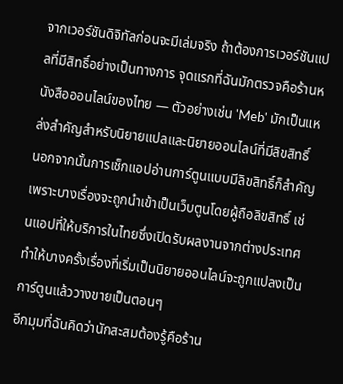จากเวอร์ชันดิจิทัลก่อนจะมีเล่มจริง ถ้าต้องการเวอร์ชันแปลที่มีสิทธิ์อย่างเป็นทางการ จุดแรกที่ฉันมักตรวจคือร้านหนังสือออนไลน์ของไทย — ตัวอย่างเช่น 'Meb' มักเป็นแหล่งสำคัญสำหรับนิยายแปลและนิยายออนไลน์ที่มีลิขสิทธิ์ นอกจากนั้นการเช็กแอปอ่านการ์ตูนแบบมีลิขสิทธิ์ก็สำคัญ เพราะบางเรื่องจะถูกนำเข้าเป็นเว็บตูนโดยผู้ถือลิขสิทธิ์ เช่นแอปที่ให้บริการในไทยซึ่งเปิดรับผลงานจากต่างประเทศ ทำให้บางครั้งเรื่องที่เริ่มเป็นนิยายออนไลน์จะถูกแปลงเป็นการ์ตูนแล้ววางขายเป็นตอนๆ
อีกมุมที่ฉันคิดว่านักสะสมต้องรู้คือร้าน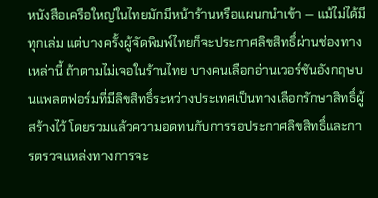หนังสือเครือใหญ่ในไทยมักมีหน้าร้านหรือแผนกนำเข้า — แม้ไม่ได้มีทุกเล่ม แต่บางครั้งผู้จัดพิมพ์ไทยก็จะประกาศลิขสิทธิ์ผ่านช่องทางเหล่านี้ ถ้าตามไม่เจอในร้านไทย บางคนเลือกอ่านเวอร์ชันอังกฤษบนแพลตฟอร์มที่มีลิขสิทธิ์ระหว่างประเทศเป็นทางเลือกรักษาสิทธิ์ผู้สร้างไว้ โดยรวมแล้วความอดทนกับการรอประกาศลิขสิทธิ์และการตรวจแหล่งทางการจะ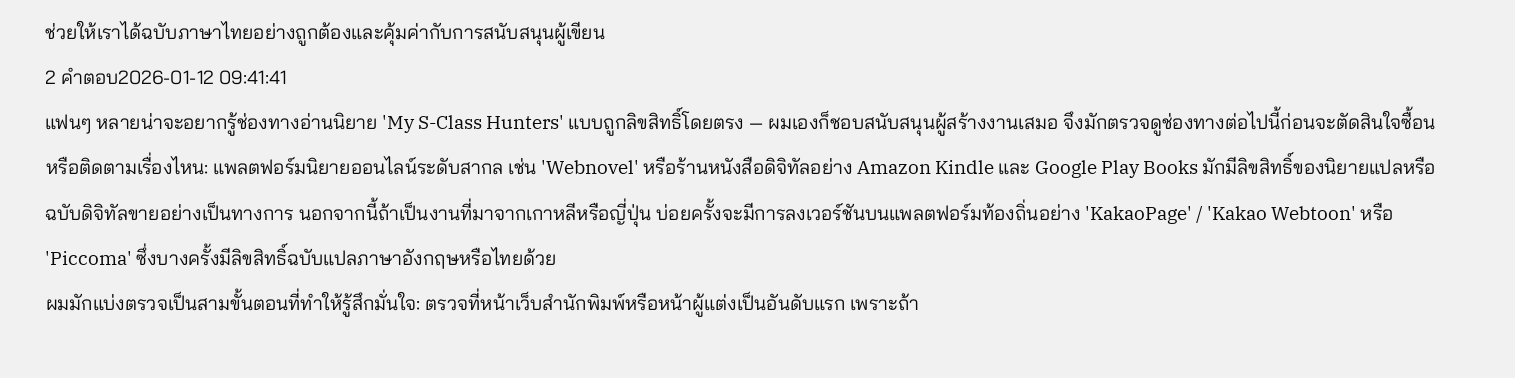ช่วยให้เราได้ฉบับภาษาไทยอย่างถูกต้องและคุ้มค่ากับการสนับสนุนผู้เขียน
2 คำตอบ2026-01-12 09:41:41
แฟนๆ หลายน่าจะอยากรู้ช่องทางอ่านนิยาย 'My S-Class Hunters' แบบถูกลิขสิทธิ์โดยตรง — ผมเองก็ชอบสนับสนุนผู้สร้างงานเสมอ จึงมักตรวจดูช่องทางต่อไปนี้ก่อนจะตัดสินใจซื้อนหรือติดตามเรื่องไหน: แพลตฟอร์มนิยายออนไลน์ระดับสากล เช่น 'Webnovel' หรือร้านหนังสือดิจิทัลอย่าง Amazon Kindle และ Google Play Books มักมีลิขสิทธิ์ของนิยายแปลหรือฉบับดิจิทัลขายอย่างเป็นทางการ นอกจากนี้ถ้าเป็นงานที่มาจากเกาหลีหรือญี่ปุ่น บ่อยครั้งจะมีการลงเวอร์ชันบนแพลตฟอร์มท้องถิ่นอย่าง 'KakaoPage' / 'Kakao Webtoon' หรือ 'Piccoma' ซึ่งบางครั้งมีลิขสิทธิ์ฉบับแปลภาษาอังกฤษหรือไทยด้วย
ผมมักแบ่งตรวจเป็นสามขั้นตอนที่ทำให้รู้สึกมั่นใจ: ตรวจที่หน้าเว็บสำนักพิมพ์หรือหน้าผู้แต่งเป็นอันดับแรก เพราะถ้า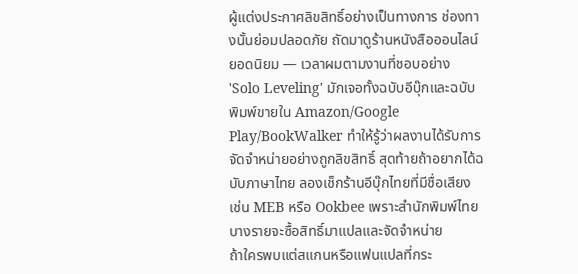ผู้แต่งประกาศลิขสิทธิ์อย่างเป็นทางการ ช่องทางนั้นย่อมปลอดภัย ถัดมาดูร้านหนังสือออนไลน์ยอดนิยม — เวลาผมตามงานที่ชอบอย่าง 'Solo Leveling' มักเจอทั้งฉบับอีบุ๊กและฉบับพิมพ์ขายใน Amazon/Google Play/BookWalker ทำให้รู้ว่าผลงานได้รับการจัดจำหน่ายอย่างถูกลิขสิทธิ์ สุดท้ายถ้าอยากได้ฉบับภาษาไทย ลองเช็กร้านอีบุ๊กไทยที่มีชื่อเสียง เช่น MEB หรือ Ookbee เพราะสำนักพิมพ์ไทยบางรายจะซื้อสิทธิ์มาแปลและจัดจำหน่าย
ถ้าใครพบแต่สแกนหรือแฟนแปลที่กระ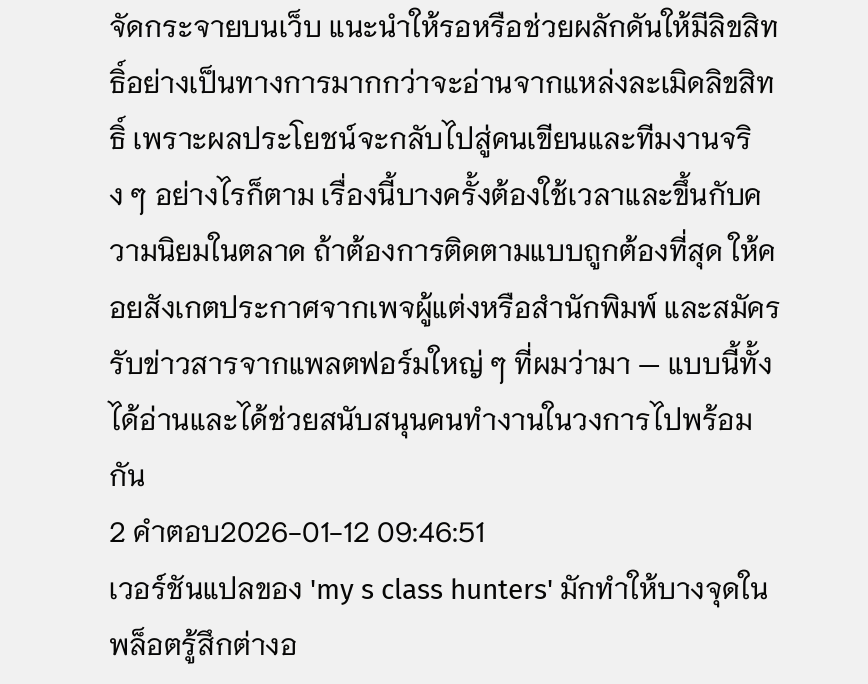จัดกระจายบนเว็บ แนะนำให้รอหรือช่วยผลักดันให้มีลิขสิทธิ์อย่างเป็นทางการมากกว่าจะอ่านจากแหล่งละเมิดลิขสิทธิ์ เพราะผลประโยชน์จะกลับไปสู่คนเขียนและทีมงานจริง ๆ อย่างไรก็ตาม เรื่องนี้บางครั้งต้องใช้เวลาและขึ้นกับความนิยมในตลาด ถ้าต้องการติดตามแบบถูกต้องที่สุด ให้คอยสังเกตประกาศจากเพจผู้แต่งหรือสำนักพิมพ์ และสมัครรับข่าวสารจากแพลตฟอร์มใหญ่ ๆ ที่ผมว่ามา — แบบนี้ทั้งได้อ่านและได้ช่วยสนับสนุนคนทำงานในวงการไปพร้อมกัน
2 คำตอบ2026-01-12 09:46:51
เวอร์ชันแปลของ 'my s class hunters' มักทำให้บางจุดในพล็อตรู้สึกต่างอ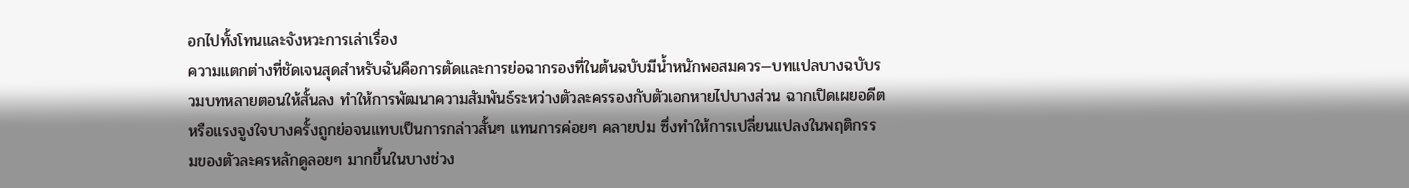อกไปทั้งโทนและจังหวะการเล่าเรื่อง
ความแตกต่างที่ชัดเจนสุดสำหรับฉันคือการตัดและการย่อฉากรองที่ในต้นฉบับมีน้ำหนักพอสมควร—บทแปลบางฉบับรวมบทหลายตอนให้สั้นลง ทำให้การพัฒนาความสัมพันธ์ระหว่างตัวละครรองกับตัวเอกหายไปบางส่วน ฉากเปิดเผยอดีตหรือแรงจูงใจบางครั้งถูกย่อจนแทบเป็นการกล่าวสั้นๆ แทนการค่อยๆ คลายปม ซึ่งทำให้การเปลี่ยนแปลงในพฤติกรรมของตัวละครหลักดูลอยๆ มากขึ้นในบางช่วง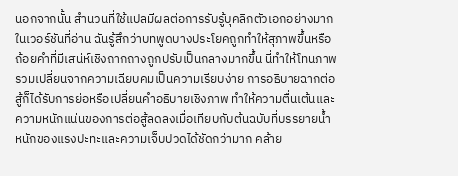นอกจากนั้น สำนวนที่ใช้แปลมีผลต่อการรับรู้บุคลิกตัวเอกอย่างมาก ในเวอร์ชันที่อ่าน ฉันรู้สึกว่าบทพูดบางประโยคถูกทำให้สุภาพขึ้นหรือถ้อยคำที่มีเสน่ห์เชิงถากถางถูกปรับเป็นกลางมากขึ้น นี่ทำให้โทนภาพรวมเปลี่ยนจากความเฉียบคมเป็นความเรียบง่าย การอธิบายฉากต่อสู้ก็ได้รับการย่อหรือเปลี่ยนคำอธิบายเชิงภาพ ทำให้ความตื่นเต้นและความหนักแน่นของการต่อสู้ลดลงเมื่อเทียบกับต้นฉบับที่บรรยายน้ำหนักของแรงปะทะและความเจ็บปวดได้ชัดกว่ามาก คล้าย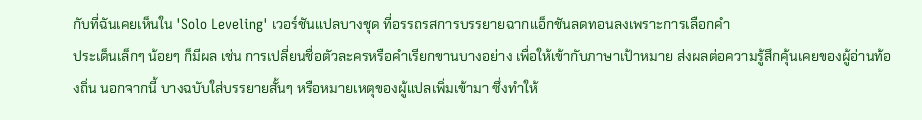กับที่ฉันเคยเห็นใน 'Solo Leveling' เวอร์ชันแปลบางชุด ที่อรรถรสการบรรยายฉากแอ็กชันลดทอนลงเพราะการเลือกคำ
ประเด็นเล็กๆ น้อยๆ ก็มีผล เช่น การเปลี่ยนชื่อตัวละครหรือคำเรียกขานบางอย่าง เพื่อให้เข้ากับภาษาเป้าหมาย ส่งผลต่อความรู้สึกคุ้นเคยของผู้อ่านท้องถิ่น นอกจากนี้ บางฉบับใส่บรรยายสั้นๆ หรือหมายเหตุของผู้แปลเพิ่มเข้ามา ซึ่งทำให้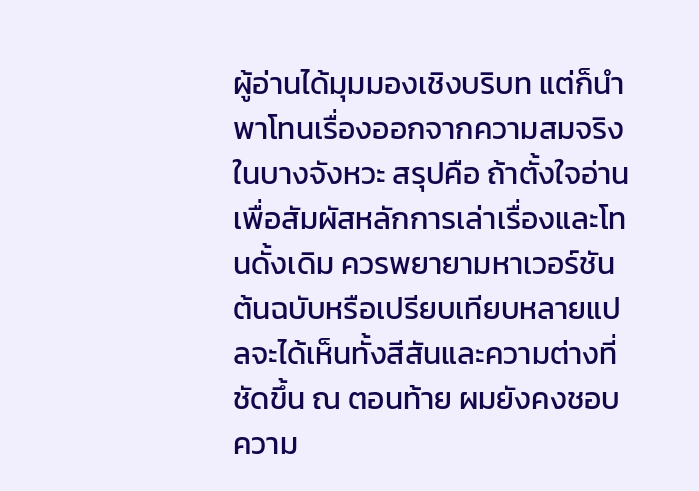ผู้อ่านได้มุมมองเชิงบริบท แต่ก็นำพาโทนเรื่องออกจากความสมจริงในบางจังหวะ สรุปคือ ถ้าตั้งใจอ่านเพื่อสัมผัสหลักการเล่าเรื่องและโทนดั้งเดิม ควรพยายามหาเวอร์ชันต้นฉบับหรือเปรียบเทียบหลายแปลจะได้เห็นทั้งสีสันและความต่างที่ชัดขึ้น ณ ตอนท้าย ผมยังคงชอบความ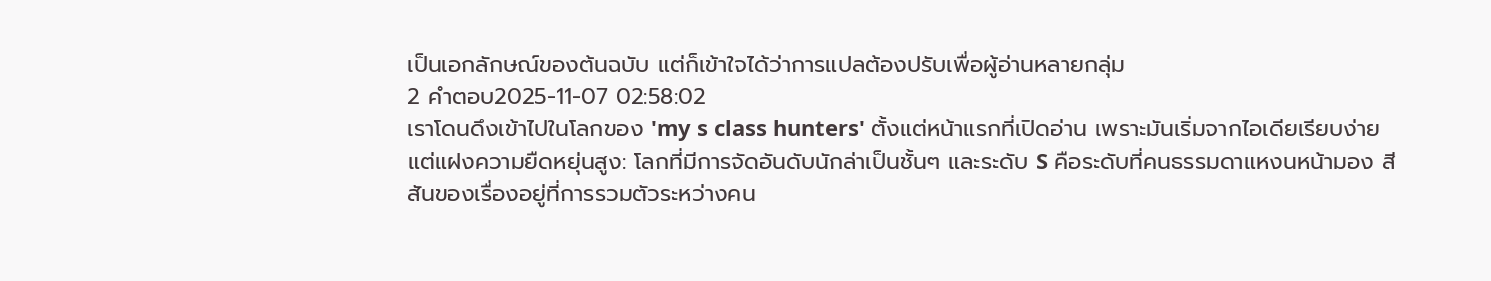เป็นเอกลักษณ์ของต้นฉบับ แต่ก็เข้าใจได้ว่าการแปลต้องปรับเพื่อผู้อ่านหลายกลุ่ม
2 คำตอบ2025-11-07 02:58:02
เราโดนดึงเข้าไปในโลกของ 'my s class hunters' ตั้งแต่หน้าแรกที่เปิดอ่าน เพราะมันเริ่มจากไอเดียเรียบง่ายแต่แฝงความยืดหยุ่นสูง: โลกที่มีการจัดอันดับนักล่าเป็นชั้นๆ และระดับ S คือระดับที่คนธรรมดาแหงนหน้ามอง สีสันของเรื่องอยู่ที่การรวมตัวระหว่างคน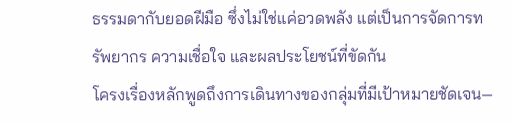ธรรมดากับยอดฝีมือ ซึ่งไม่ใช่แค่อวดพลัง แต่เป็นการจัดการทรัพยากร ความเชื่อใจ และผลประโยชน์ที่ขัดกัน
โครงเรื่องหลักพูดถึงการเดินทางของกลุ่มที่มีเป้าหมายชัดเจน—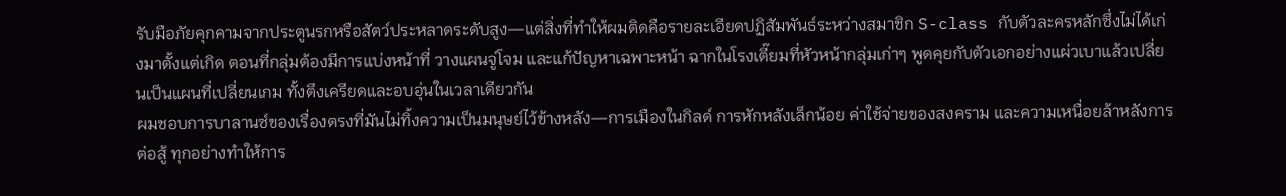รับมือภัยคุกคามจากประตูนรกหรือสัตว์ประหลาดระดับสูง—แต่สิ่งที่ทำให้ผมติดคือรายละเอียดปฏิสัมพันธ์ระหว่างสมาชิก S-class กับตัวละครหลักซึ่งไม่ได้เก่งมาตั้งแต่เกิด ตอนที่กลุ่มต้องมีการแบ่งหน้าที่ วางแผนจู่โจม และแก้ปัญหาเฉพาะหน้า ฉากในโรงเตี๊ยมที่หัวหน้ากลุ่มเก่าๆ พูดคุยกับตัวเอกอย่างแผ่วเบาแล้วเปลี่ยนเป็นแผนที่เปลี่ยนเกม ทั้งตึงเครียดและอบอุ่นในเวลาเดียวกัน
ผมชอบการบาลานซ์ของเรื่องตรงที่มันไม่ทิ้งความเป็นมนุษย์ไว้ข้างหลัง—การเมืองในกิลด์ การหักหลังเล็กน้อย ค่าใช้จ่ายของสงคราม และความเหนื่อยล้าหลังการต่อสู้ ทุกอย่างทำให้การ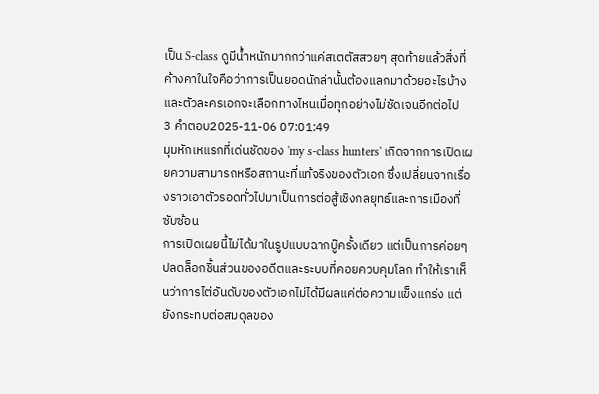เป็น S-class ดูมีน้ำหนักมากกว่าแค่สเตตัสสวยๆ สุดท้ายแล้วสิ่งที่ค้างคาในใจคือว่าการเป็นยอดนักล่านั้นต้องแลกมาด้วยอะไรบ้าง และตัวละครเอกจะเลือกทางไหนเมื่อทุกอย่างไม่ชัดเจนอีกต่อไป
3 คำตอบ2025-11-06 07:01:49
มุมหักเหแรกที่เด่นชัดของ 'my s-class hunters' เกิดจากการเปิดเผยความสามารถหรือสถานะที่แท้จริงของตัวเอก ซึ่งเปลี่ยนจากเรื่องราวเอาตัวรอดทั่วไปมาเป็นการต่อสู้เชิงกลยุทธ์และการเมืองที่ซับซ้อน
การเปิดเผยนี้ไม่ได้มาในรูปแบบฉากบู๊ครั้งเดียว แต่เป็นการค่อยๆ ปลดล็อกชิ้นส่วนของอดีตและระบบที่คอยควบคุมโลก ทำให้เราเห็นว่าการไต่อันดับของตัวเอกไม่ได้มีผลแค่ต่อความแข็งแกร่ง แต่ยังกระทบต่อสมดุลของ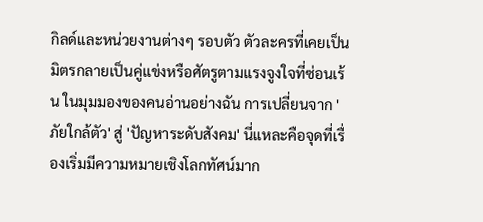กิลด์และหน่วยงานต่างๆ รอบตัว ตัวละครที่เคยเป็นมิตรกลายเป็นคู่แข่งหรือศัตรูตามแรงจูงใจที่ซ่อนเร้น ในมุมมองของคนอ่านอย่างฉัน การเปลี่ยนจาก 'ภัยใกล้ตัว' สู่ 'ปัญหาระดับสังคม' นี่แหละคือจุดที่เรื่องเริ่มมีความหมายเชิงโลกทัศน์มาก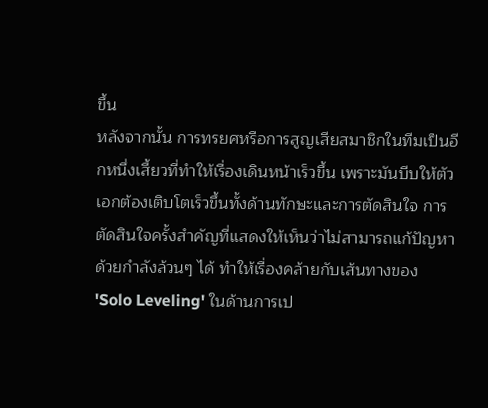ขึ้น
หลังจากนั้น การทรยศหรือการสูญเสียสมาชิกในทีมเป็นอีกหนึ่งเสี้ยวที่ทำให้เรื่องเดินหน้าเร็วขึ้น เพราะมันบีบให้ตัวเอกต้องเติบโตเร็วขึ้นทั้งด้านทักษะและการตัดสินใจ การตัดสินใจครั้งสำคัญที่แสดงให้เห็นว่าไม่สามารถแก้ปัญหาด้วยกำลังล้วนๆ ได้ ทำให้เรื่องคล้ายกับเส้นทางของ 'Solo Leveling' ในด้านการเป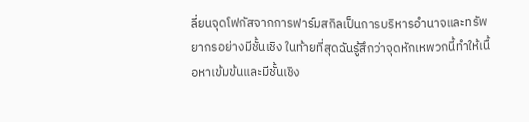ลี่ยนจุดโฟกัสจากการฟาร์มสกิลเป็นการบริหารอำนาจและทรัพยากรอย่างมีชั้นเชิง ในท้ายที่สุดฉันรู้สึกว่าจุดหักเหพวกนี้ทำให้เนื้อหาเข้มข้นและมีชั้นเชิง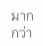มากกว่า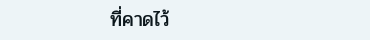ที่คาดไว้